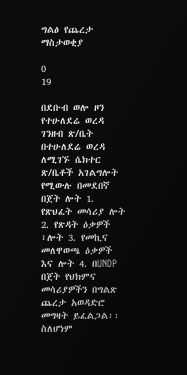ግልፅ የጨረታ ማስታወቂያ

0
19

በደቡብ ወሎ ዞን የተሁለደሬ ወረዳ ገንዘብ ጽ/ቤት በተሁለደሬ ወረዳ ለሚገኙ ሴክተር ጽ/ቤቶች አገልግሎት የሚውሉ በመደበኛ በጀት ሎት 1. የጽህፈት መሳሪያ ሎት 2. የጽዳት ዕቃዎች ፣ሎት 3. የመኪና መለዋወጫ ዕቃዎች እና ሎት 4. በUNDP በጀት የህክምና መሳሪያዎችን በግልጽ ጨረታ አወዳድሮ መግዛት ይፈልጋል፡፡ ስለሆነም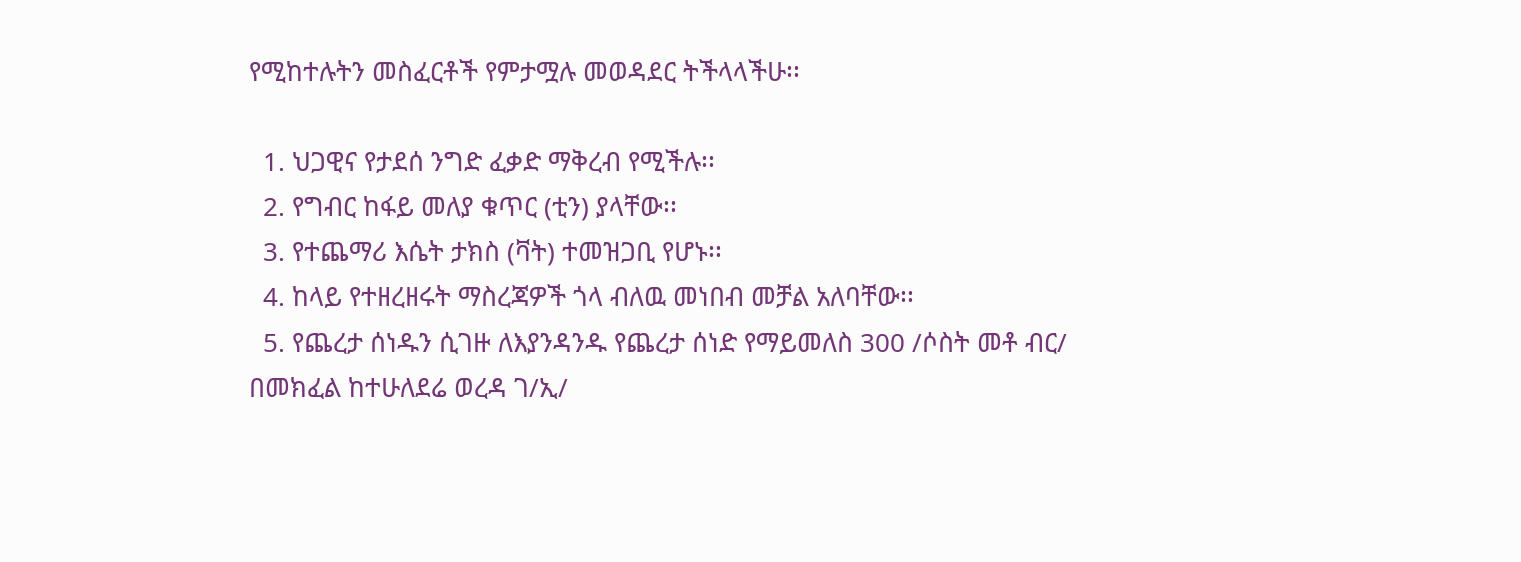የሚከተሉትን መስፈርቶች የምታሟሉ መወዳደር ትችላላችሁ፡፡

  1. ህጋዊና የታደሰ ንግድ ፈቃድ ማቅረብ የሚችሉ፡፡
  2. የግብር ከፋይ መለያ ቁጥር (ቲን) ያላቸው፡፡
  3. የተጨማሪ እሴት ታክስ (ቫት) ተመዝጋቢ የሆኑ፡፡
  4. ከላይ የተዘረዘሩት ማስረጃዎች ጎላ ብለዉ መነበብ መቻል አለባቸው፡፡
  5. የጨረታ ሰነዱን ሲገዙ ለእያንዳንዱ የጨረታ ሰነድ የማይመለስ 300 /ሶስት መቶ ብር/ በመክፈል ከተሁለደሬ ወረዳ ገ/ኢ/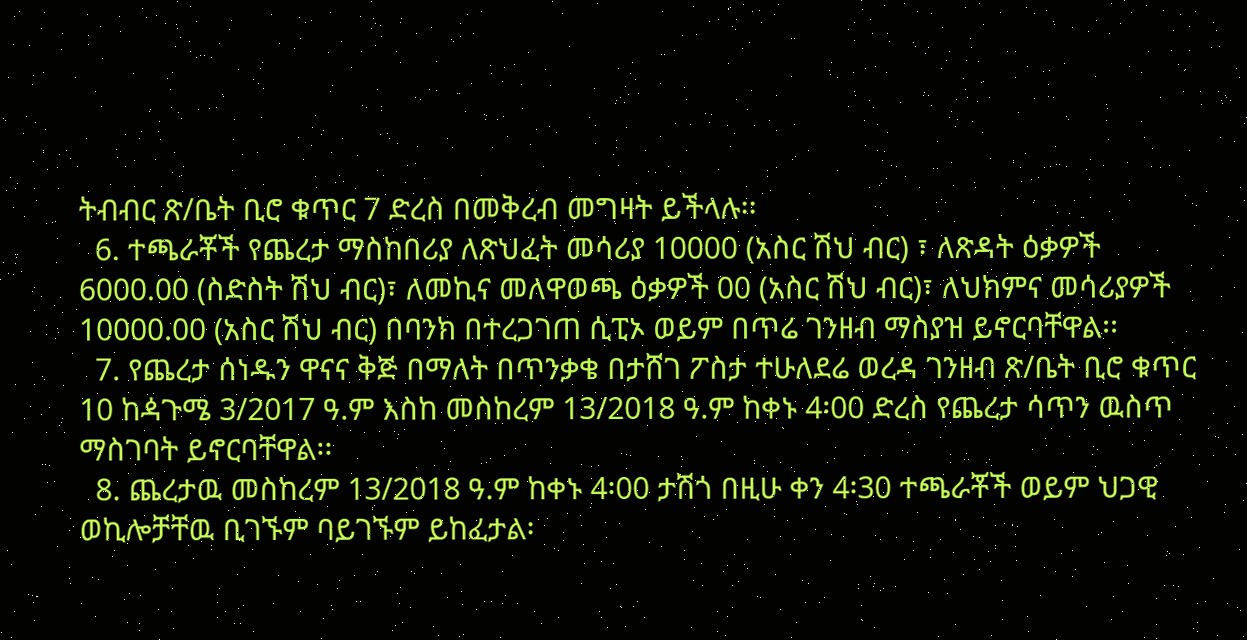ትብብር ጽ/ቤት ቢሮ ቁጥር 7 ድረስ በመቅረብ መግዛት ይችላሉ፡፡
  6. ተጫራቾች የጨረታ ማስከበሪያ ለጽህፈት መሳሪያ 10000 (አስር ሽህ ብር) ፣ ለጽዳት ዕቃዎች 6000.00 (ስድስት ሽህ ብር)፣ ለመኪና መለዋወጫ ዕቃዎች 00 (አስር ሽህ ብር)፣ ለህክምና መሳሪያዎች 10000.00 (አስር ሽህ ብር) በባንክ በተረጋገጠ ሲፒኦ ወይም በጥሬ ገንዘብ ማስያዝ ይኖርባቸዋል፡፡
  7. የጨረታ ሰነዱን ዋናና ቅጅ በማለት በጥንቃቄ በታሸገ ፖስታ ተሁለደሬ ወረዳ ገንዘብ ጽ/ቤት ቢሮ ቁጥር 10 ከዻጉሜ 3/2017 ዓ.ም እስከ መስከረም 13/2018 ዓ.ም ከቀኑ 4፡00 ድረስ የጨረታ ሳጥን ዉስጥ ማስገባት ይኖርባቸዋል፡፡
  8. ጨረታዉ መስከረም 13/2018 ዓ.ም ከቀኑ 4፡00 ታሽጎ በዚሁ ቀን 4፡30 ተጫራቾች ወይም ህጋዊ ወኪሎቻቸዉ ቢገኙም ባይገኙም ይከፈታል፡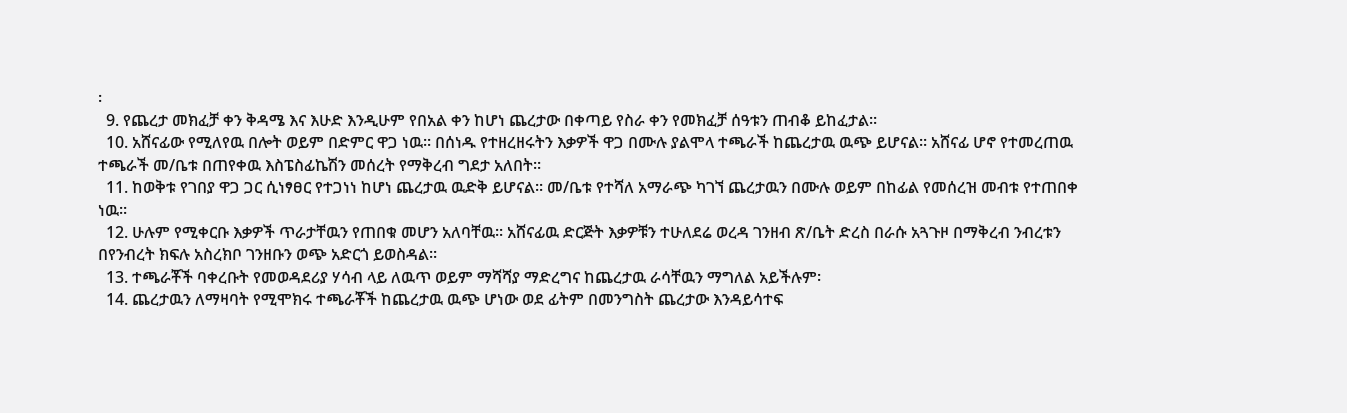፡
  9. የጨረታ መክፈቻ ቀን ቅዳሜ እና እሁድ እንዲሁም የበአል ቀን ከሆነ ጨረታው በቀጣይ የስራ ቀን የመክፈቻ ሰዓቱን ጠብቆ ይከፈታል፡፡
  10. አሸናፊው የሚለየዉ በሎት ወይም በድምር ዋጋ ነዉ፡፡ በሰነዱ የተዘረዘሩትን እቃዎች ዋጋ በሙሉ ያልሞላ ተጫራች ከጨረታዉ ዉጭ ይሆናል፡፡ አሸናፊ ሆኖ የተመረጠዉ ተጫራች መ/ቤቱ በጠየቀዉ እስፔስፊኬሽን መሰረት የማቅረብ ግደታ አለበት፡፡
  11. ከወቅቱ የገበያ ዋጋ ጋር ሲነፃፀር የተጋነነ ከሆነ ጨረታዉ ዉድቅ ይሆናል፡፡ መ/ቤቱ የተሻለ አማራጭ ካገኘ ጨረታዉን በሙሉ ወይም በከፊል የመሰረዝ መብቱ የተጠበቀ ነዉ፡፡
  12. ሁሉም የሚቀርቡ እቃዎች ጥራታቸዉን የጠበቁ መሆን አለባቸዉ፡፡ አሸናፊዉ ድርጅት እቃዎቹን ተሁለደሬ ወረዳ ገንዘብ ጽ/ቤት ድረስ በራሱ አጓጉዞ በማቅረብ ንብረቱን በየንብረት ክፍሉ አስረክቦ ገንዘቡን ወጭ አድርጎ ይወስዳል፡፡
  13. ተጫራቾች ባቀረቡት የመወዳደሪያ ሃሳብ ላይ ለዉጥ ወይም ማሻሻያ ማድረግና ከጨረታዉ ራሳቸዉን ማግለል አይችሉም፡
  14. ጨረታዉን ለማዛባት የሚሞክሩ ተጫራቾች ከጨረታዉ ዉጭ ሆነው ወደ ፊትም በመንግስት ጨረታው እንዳይሳተፍ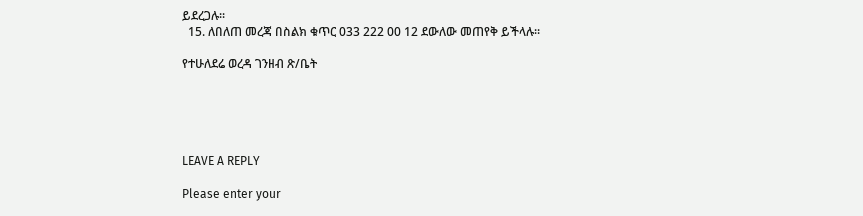ይደረጋሉ፡፡
  15. ለበለጠ መረጃ በስልክ ቁጥር 033 222 00 12 ደውለው መጠየቅ ይችላሉ፡፡

የተሁለደሬ ወረዳ ገንዘብ ጽ/ቤት





LEAVE A REPLY

Please enter your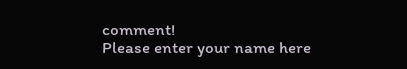comment!
Please enter your name here